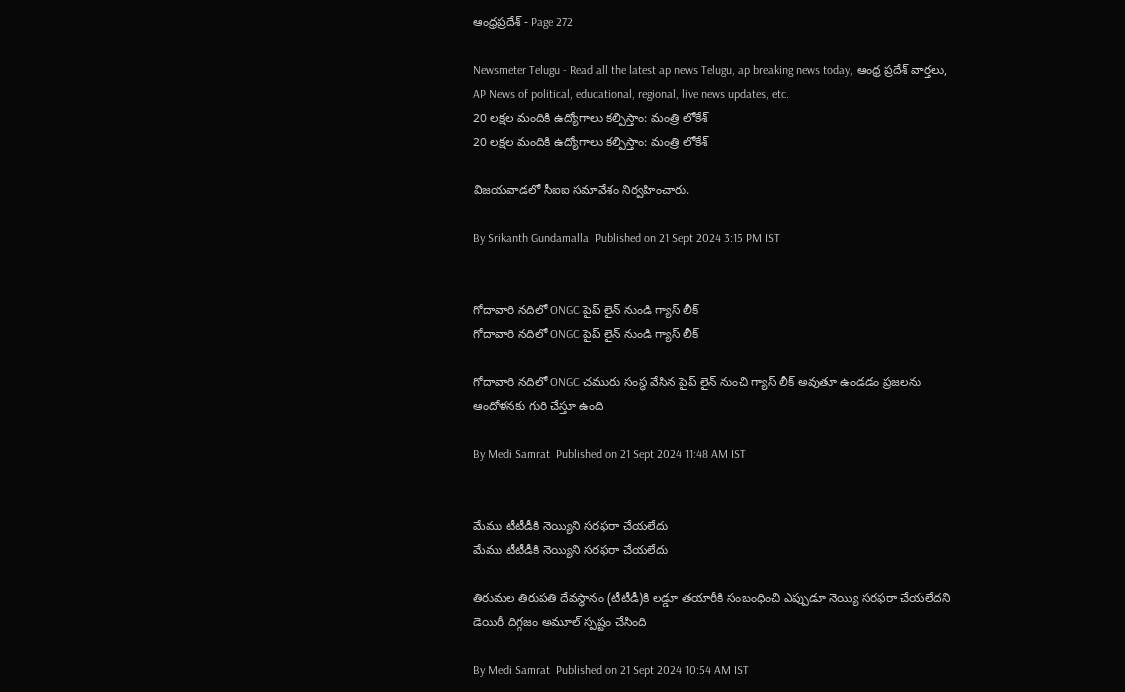ఆంధ్రప్రదేశ్ - Page 272

Newsmeter Telugu - Read all the latest ap news Telugu, ap breaking news today, ఆంధ్ర ప్రదేశ్ వార్తలు, AP News of political, educational, regional, live news updates, etc.
20 లక్షల మందికి ఉద్యోగాలు కల్పిస్తాం: మంత్రి లోకేశ్
20 లక్షల మందికి ఉద్యోగాలు కల్పిస్తాం: మంత్రి లోకేశ్

విజయవాడలో సీఐఐ సమావేశం నిర్వహించారు.

By Srikanth Gundamalla  Published on 21 Sept 2024 3:15 PM IST


గోదావారి నదిలో ONGC పైప్ లైన్ నుండి గ్యాస్ లీక్
గోదావారి నదిలో ONGC పైప్ లైన్ నుండి గ్యాస్ లీక్

గోదావారి నదిలో ONGC చమురు సంస్థ వేసిన పైప్ లైన్ నుంచి గ్యాస్ లీక్ అవుతూ ఉండడం ప్రజలను ఆందోళనకు గురి చేస్తూ ఉంది

By Medi Samrat  Published on 21 Sept 2024 11:48 AM IST


మేము టీటీడీకి నెయ్యిని సరఫరా చేయలేదు
మేము టీటీడీకి నెయ్యిని సరఫరా చేయలేదు

తిరుమల తిరుపతి దేవస్థానం (టీటీడీ)కి లడ్డూ తయారీకి సంబంధించి ఎప్పుడూ నెయ్యి సరఫరా చేయలేదని డెయిరీ దిగ్గజం అమూల్ స్పష్టం చేసింది

By Medi Samrat  Published on 21 Sept 2024 10:54 AM IST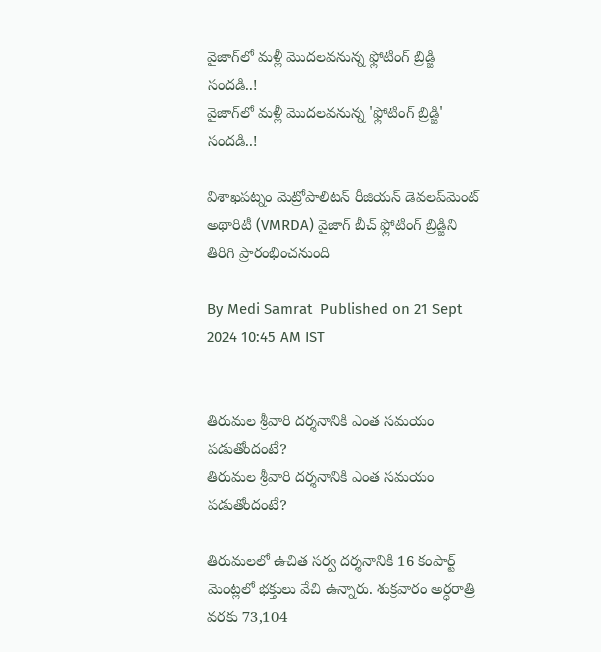వైజాగ్‌లో మ‌ళ్లీ మొద‌ల‌వ‌నున్న‌ ఫ్లోటింగ్ బ్రిడ్జి సందడి..!
వైజాగ్‌లో మ‌ళ్లీ మొద‌ల‌వ‌నున్న‌ 'ఫ్లోటింగ్ బ్రిడ్జి' సందడి..!

విశాఖపట్నం మెట్రోపాలిటన్ రీజియన్ డెవలప్‌మెంట్ అథారిటీ (VMRDA) వైజాగ్ బీచ్ ఫ్లోటింగ్ బ్రిడ్జిని తిరిగి ప్రారంభించనుంది

By Medi Samrat  Published on 21 Sept 2024 10:45 AM IST


తిరుమల శ్రీవారి దర్శనానికి ఎంత సమయం పడుతోందంటే?
తిరుమల శ్రీవారి దర్శనానికి ఎంత సమయం పడుతోందంటే?

తిరుమలలో ఉచిత సర్వ దర్శనానికి 16 కంపార్ట్ మెంట్లలో భక్తులు వేచి ఉన్నారు. శుక్రవారం అర్ధరాత్రి వరకు 73,104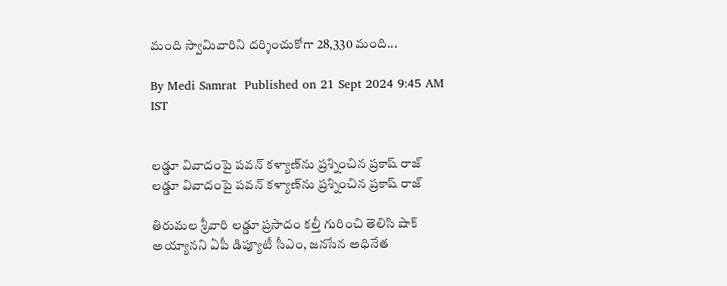మంది స్వామివారిని దర్శించుకోగా 28,330 మంది...

By Medi Samrat  Published on 21 Sept 2024 9:45 AM IST


లడ్డూ వివాదంపై పవన్ కళ్యాణ్‌ను ప్ర‌శ్నించిన‌ ప్రకాష్ రాజ్
లడ్డూ వివాదంపై పవన్ కళ్యాణ్‌ను ప్ర‌శ్నించిన‌ ప్రకాష్ రాజ్

తిరుమల శ్రీవారి లడ్డూ ప్రసాదం కల్తీ గురించి తెలిసి షాక్ అయ్యానని ఏపీ డిప్యూటీ సీఎం, జనసేన అధినేత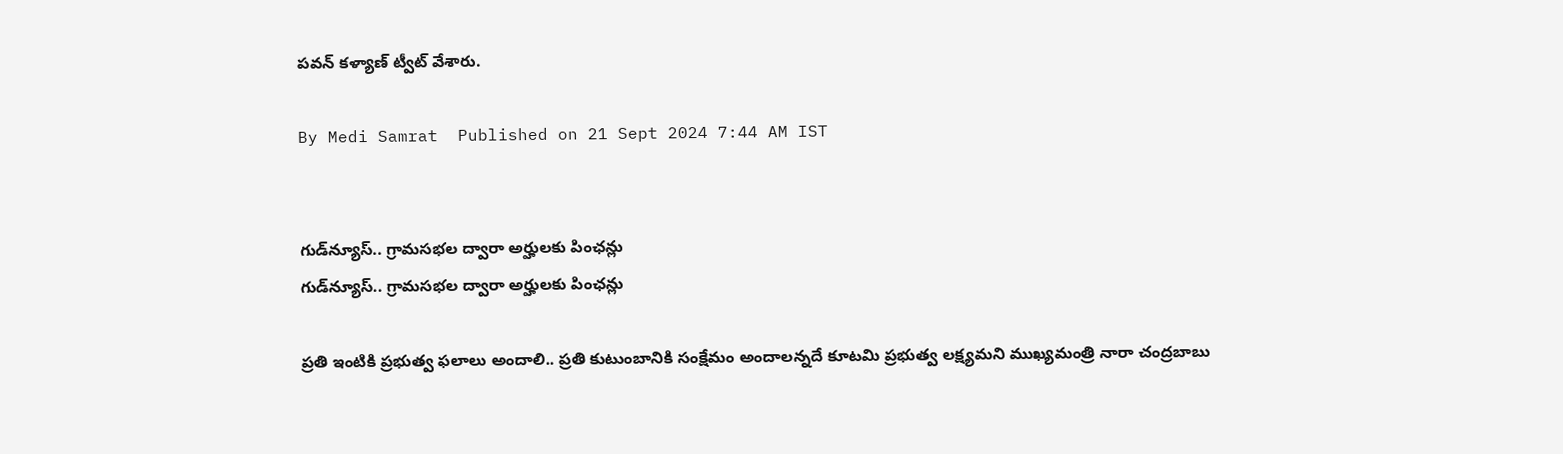పవన్ కళ్యాణ్ ట్వీట్ వేశారు.

By Medi Samrat  Published on 21 Sept 2024 7:44 AM IST


గుడ్‌న్యూస్‌.. గ్రామసభల ద్వారా అర్హులకు పింఛన్లు
గుడ్‌న్యూస్‌.. గ్రామసభల ద్వారా అర్హులకు పింఛన్లు

ప్రతి ఇంటికి ప్రభుత్వ ఫలాలు అందాలి.. ప్రతి కుటుంబానికి సంక్షేమం అందాలన్నదే కూటమి ప్రభుత్వ లక్ష్యమని ముఖ్యమంత్రి నారా చంద్రబాబు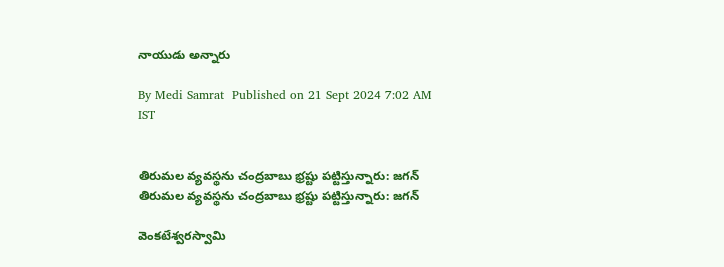నాయుడు అన్నారు

By Medi Samrat  Published on 21 Sept 2024 7:02 AM IST


తిరుమల వ్యవస్థను చంద్రబాబు భ్రష్టు పట్టిస్తున్నారు: జగన్
తిరుమల వ్యవస్థను చంద్రబాబు భ్రష్టు పట్టిస్తున్నారు: జగన్

వెంకటేశ్వరస్వామి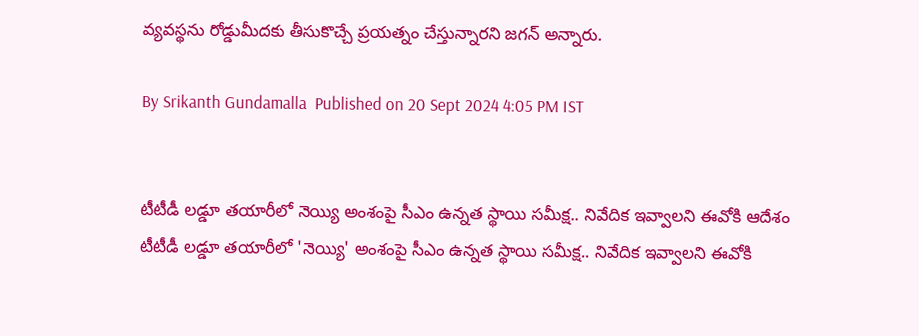వ్యవస్థను రోడ్డుమీదకు తీసుకొచ్చే ప్రయత్నం చేస్తున్నారని జగన్ అన్నారు.

By Srikanth Gundamalla  Published on 20 Sept 2024 4:05 PM IST


టీటీడీ లడ్డూ తయారీలో నెయ్యి అంశంపై సీఎం ఉన్నత స్థాయి సమీక్ష.. నివేదిక ఇవ్వాలని ఈవోకి ఆదేశం
టీటీడీ లడ్డూ తయారీలో 'నెయ్యి' అంశంపై సీఎం ఉన్నత స్థాయి సమీక్ష.. నివేదిక ఇవ్వాలని ఈవోకి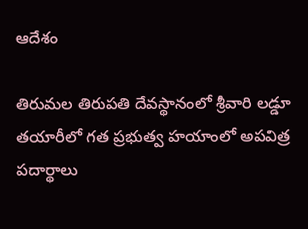ఆదేశం

తిరుమల తిరుపతి దేవస్థానంలో శ్రీవారి లడ్డూ తయారీలో గత ప్రభుత్వ హయాంలో అపవిత్ర పదార్థాలు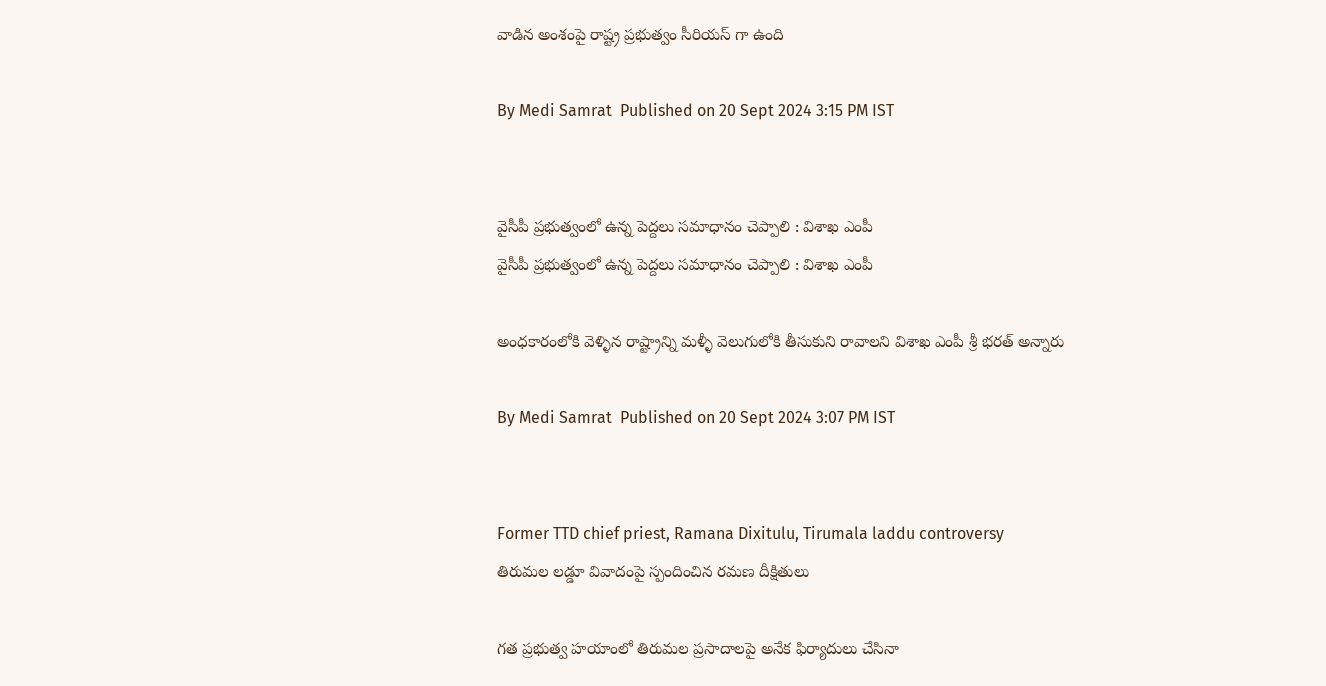వాడిన అంశంపై రాష్ట్ర ప్రభుత్వం సీరియస్ గా ఉంది

By Medi Samrat  Published on 20 Sept 2024 3:15 PM IST


వైసీపీ ప్రభుత్వంలో ఉన్న పెద్దలు సమాధానం చెప్పాలి : విశాఖ ఎంపీ
వైసీపీ ప్రభుత్వంలో ఉన్న పెద్దలు సమాధానం చెప్పాలి : విశాఖ ఎంపీ

అంధకారంలోకి వెళ్ళిన రాష్ట్రాన్ని మళ్ళీ వెలుగులోకి తీసుకుని రావాలని విశాఖ ఎంపీ శ్రీ భరత్ అన్నారు

By Medi Samrat  Published on 20 Sept 2024 3:07 PM IST


Former TTD chief priest, Ramana Dixitulu, Tirumala laddu controversy
తిరుమల లడ్డూ వివాదంపై స్పందించిన రమణ దీక్షితులు

గత ప్రభుత్వ హయాంలో తిరుమల ప్రసాదాలపై అనేక ఫిర్యాదులు చేసినా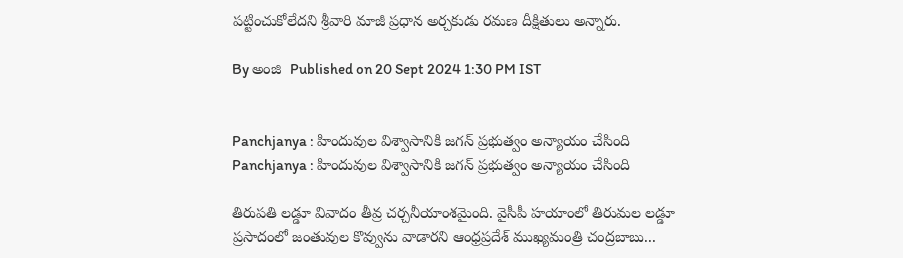పట్టించుకోలేదని శ్రీవారి మాజీ ప్రధాన అర్చకుడు రమణ దీక్షితులు అన్నారు.

By అంజి  Published on 20 Sept 2024 1:30 PM IST


Panchjanya : హిందువుల విశ్వాసానికి జగన్ ప్రభుత్వం అన్యాయం చేసింది
Panchjanya : హిందువుల విశ్వాసానికి జగన్ ప్రభుత్వం అన్యాయం చేసింది

తిరుపతి ల‌డ్డూ వివాదం తీవ్ర చ‌ర్చ‌నీయాంశ‌మైంది. వైసీపీ హయాంలో తిరుమల లడ్డూ ప్రసాదంలో జంతువుల కొవ్వును వాడారని ఆంధ్రప్రదేశ్ ముఖ్యమంత్రి చంద్రబాబు...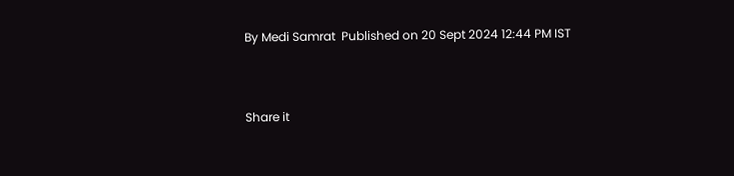By Medi Samrat  Published on 20 Sept 2024 12:44 PM IST


Share it